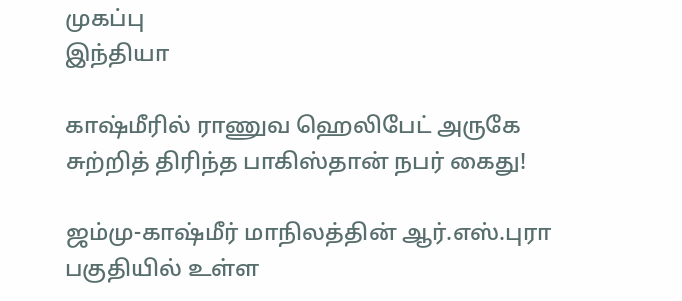முகப்பு
இந்தியா

காஷ்மீரில் ராணுவ ஹெலிபேட் அருகே சுற்றித் திரிந்த பாகிஸ்தான் நபர் கைது!

ஜம்மு-காஷ்மீர் மாநிலத்தின் ஆர்.எஸ்.புரா பகுதியில் உள்ள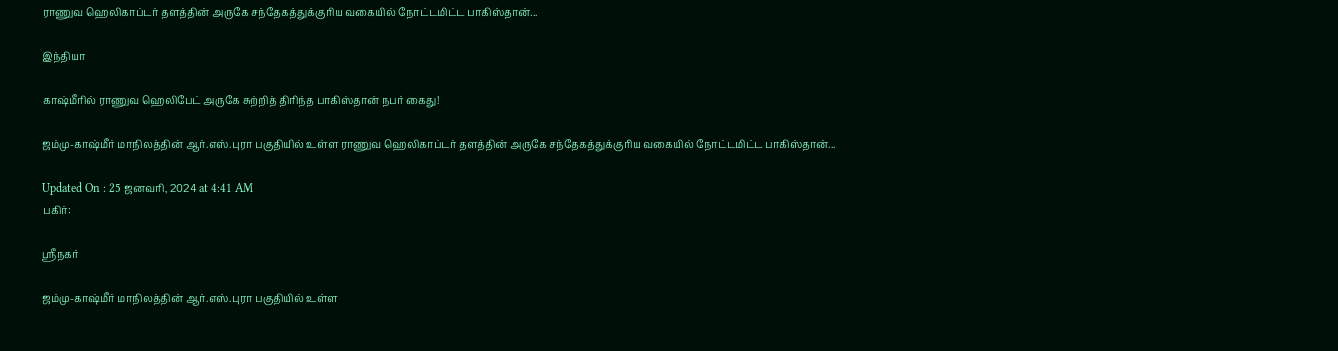ராணுவ ஹெலிகாப்டர் தளத்தின் அருகே சந்தேகத்துக்குரிய வகையில் நோட்டமிட்ட பாகிஸ்தான்...

இந்தியா

காஷ்மீரில் ராணுவ ஹெலிபேட் அருகே சுற்றித் திரிந்த பாகிஸ்தான் நபர் கைது!

ஜம்மு-காஷ்மீர் மாநிலத்தின் ஆர்.எஸ்.புரா பகுதியில் உள்ள ராணுவ ஹெலிகாப்டர் தளத்தின் அருகே சந்தேகத்துக்குரிய வகையில் நோட்டமிட்ட பாகிஸ்தான்...

Updated On : 25 ஜனவரி, 2024 at 4:41 AM
பகிர்:

ஸ்ரீநகர்

ஜம்மு-காஷ்மீர் மாநிலத்தின் ஆர்.எஸ்.புரா பகுதியில் உள்ள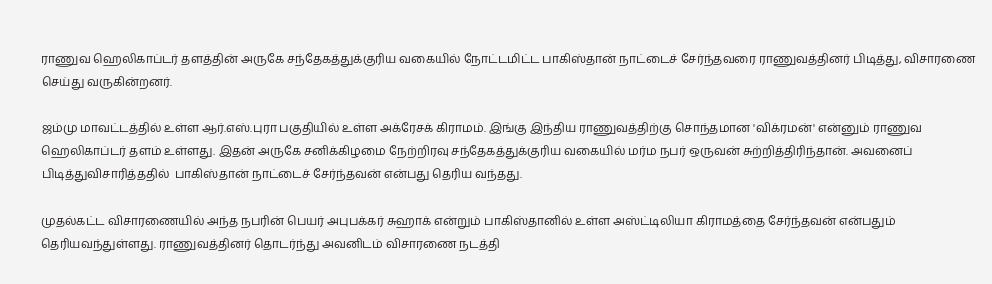ராணுவ ஹெலிகாப்டர் தளத்தின் அருகே சந்தேகத்துக்குரிய வகையில் நோட்டமிட்ட பாகிஸ்தான் நாட்டைச் சேர்ந்தவரை ராணுவத்தினர் பிடித்து, விசாரணை செய்து வருகின்றனர்.

ஜம்மு மாவட்டத்தில் உள்ள ஆர்.எஸ்.புரா பகுதியில் உள்ள அக்ரேசக் கிராமம். இங்கு இந்திய ராணுவத்திற்கு சொந்தமான 'விக்ரமன்' என்னும் ராணுவ ஹெலிகாப்டர் தளம் உள்ளது. இதன் அருகே சனிக்கிழமை நேற்றிரவு சந்தேகத்துக்குரிய வகையில் மர்ம நபர் ஒருவன் சுற்றித்திரிந்தான். அவனைப் பிடித்துவிசாரித்ததில்  பாகிஸ்தான் நாட்டைச் சேர்ந்தவன் என்பது தெரிய வந்தது.

முதல்கட்ட விசாரணையில் அந்த நபரின் பெயர் அபுபக்கர் சுஹாக் என்றும் பாகிஸ்தானில் உள்ள அஸ்ட்டிலியா கிராமத்தை சேர்ந்தவன் என்பதும் தெரியவந்துள்ளது. ராணுவத்தினர் தொடர்ந்து அவனிடம் விசாரணை நடத்தி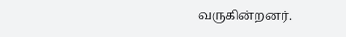வருகின்றனர்.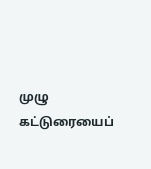முழு கட்டுரையைப்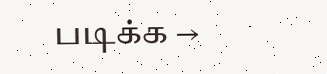படிக்க →